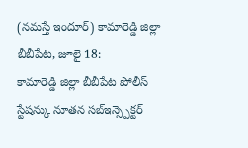(నమస్తే ఇందూర్) కామారెడ్డి జిల్లా బీబీపేట, జూలై 18:
కామారెడ్డి జిల్లా బీబీపేట పోలీస్ స్టేషన్కు నూతన సబ్ఇన్స్పెక్టర్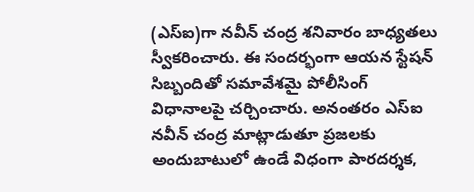(ఎస్ఐ)గా నవీన్ చంద్ర శనివారం బాధ్యతలు స్వీకరించారు. ఈ సందర్భంగా ఆయన స్టేషన్ సిబ్బందితో సమావేశమై పోలీసింగ్ విధానాలపై చర్చించారు. అనంతరం ఎస్ఐ నవీన్ చంద్ర మాట్లాడుతూ ప్రజలకు అందుబాటులో ఉండే విధంగా పారదర్శక,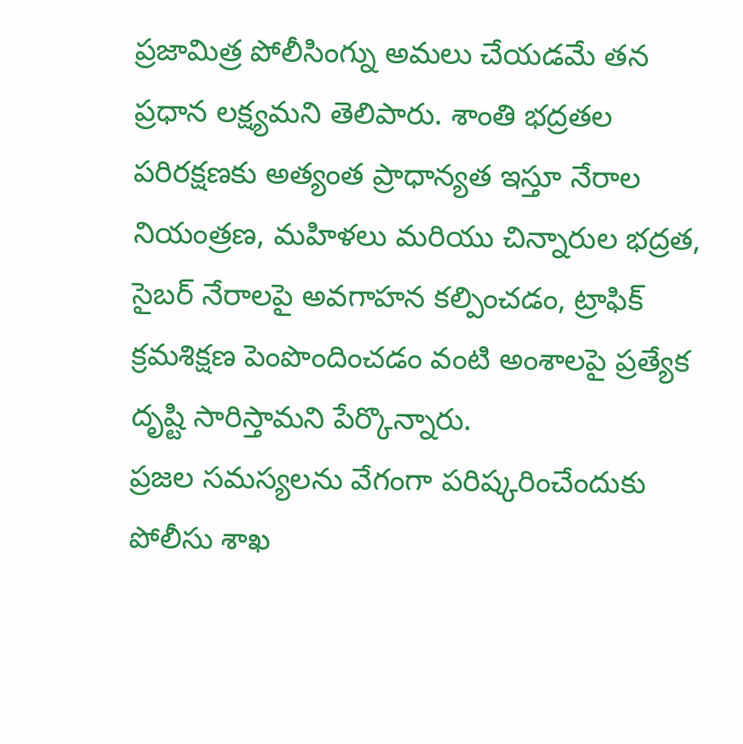ప్రజామిత్ర పోలీసింగ్ను అమలు చేయడమే తన ప్రధాన లక్ష్యమని తెలిపారు. శాంతి భద్రతల పరిరక్షణకు అత్యంత ప్రాధాన్యత ఇస్తూ నేరాల నియంత్రణ, మహిళలు మరియు చిన్నారుల భద్రత, సైబర్ నేరాలపై అవగాహన కల్పించడం, ట్రాఫిక్ క్రమశిక్షణ పెంపొందించడం వంటి అంశాలపై ప్రత్యేక దృష్టి సారిస్తామని పేర్కొన్నారు.
ప్రజల సమస్యలను వేగంగా పరిష్కరించేందుకు పోలీసు శాఖ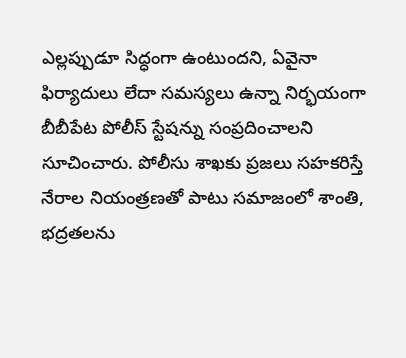ఎల్లప్పుడూ సిద్ధంగా ఉంటుందని, ఏవైనా ఫిర్యాదులు లేదా సమస్యలు ఉన్నా నిర్భయంగా బీబీపేట పోలీస్ స్టేషన్ను సంప్రదించాలని సూచించారు. పోలీసు శాఖకు ప్రజలు సహకరిస్తే నేరాల నియంత్రణతో పాటు సమాజంలో శాంతి, భద్రతలను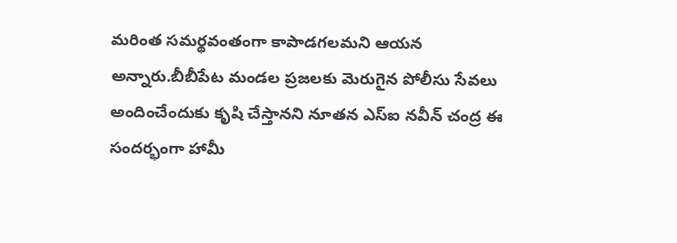మరింత సమర్థవంతంగా కాపాడగలమని ఆయన అన్నారు.బీబీపేట మండల ప్రజలకు మెరుగైన పోలీసు సేవలు అందించేందుకు కృషి చేస్తానని నూతన ఎస్ఐ నవీన్ చంద్ర ఈ సందర్భంగా హామీ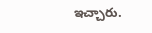ఇచ్చారు.